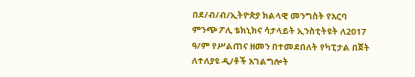በደ/ብ/ብ/ኢትዮጵያ ክልላዊ መንግስት የአርባ ምንጭ ፖሊ ቴክኒክና ሳታላይት ኢንስቲትዩት ለ2017 ዓ/ም የሥልጠና ዘመን በተመደበለት የካፒታል በጀት ለተለያዩ ዲ/ቶች አገልግሎት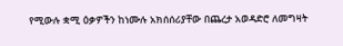የሚውሉ ቋሚ ዕቃዎችን ከነሙሉ አክሰሰሪያቸው በጨረታ አወዳድሮ ለመግዛት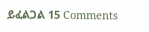ይፈልጋል 15 Comments